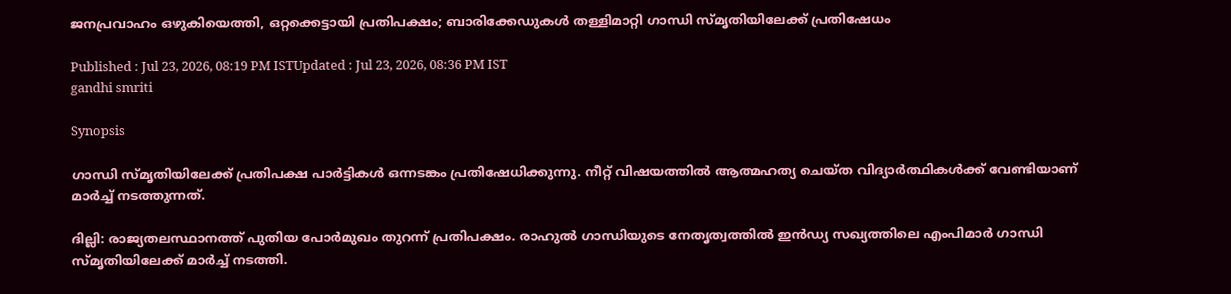ജനപ്രവാഹം ഒഴുകിയെത്തി, ഒറ്റക്കെട്ടായി പ്രതിപക്ഷം; ബാരിക്കേഡുകള്‍ തള്ളിമാറ്റി ഗാന്ധി സ്മൃതിയിലേക്ക് പ്രതിഷേധം

Published : Jul 23, 2026, 08:19 PM ISTUpdated : Jul 23, 2026, 08:36 PM IST
gandhi smriti

Synopsis

ഗാന്ധി സ്മൃതിയിലേക്ക് പ്രതിപക്ഷ പാര്‍ട്ടികള്‍ ഒന്നടങ്കം പ്രതിഷേധിക്കുന്നു. നീറ്റ് വിഷയത്തിൽ ആത്മഹത്യ ചെയ്ത വിദ്യാര്‍ത്ഥികള്‍ക്ക് വേണ്ടിയാണ് മാർച്ച് നടത്തുന്നത്.

ദില്ലി: രാജ്യതലസ്ഥാനത്ത് പുതിയ പോര്‍മുഖം തുറന്ന് പ്രതിപക്ഷം. രാഹുല്‍ ഗാന്ധിയുടെ നേതൃത്വത്തിൽ ഇൻഡ്യ സഖ്യത്തിലെ എംപിമാര്‍ ഗാന്ധി സ്മൃതിയിലേക്ക് മാര്‍ച്ച് നടത്തി.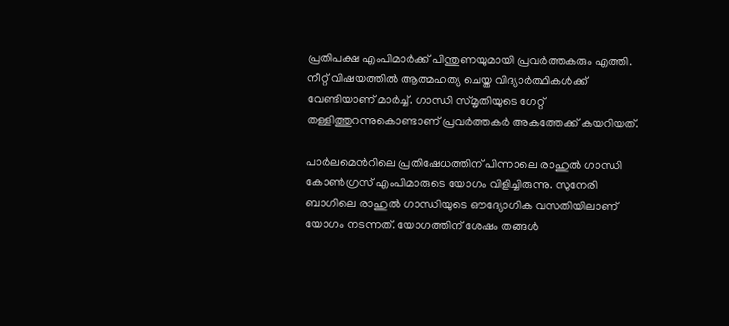പ്രതിപക്ഷ എംപിമാര്‍ക്ക് പിന്തുണയുമായി പ്രവര്‍ത്തകരും എത്തി. നീറ്റ് വിഷയത്തിൽ ആത്മഹത്യ ചെയ്ത വിദ്യാര്‍ത്ഥികള്‍ക്ക് വേണ്ടിയാണ് മാർച്ച്. ഗാന്ധി സ്മൃതിയുടെ ഗേറ്റ് തള്ളിത്തുറന്നുകൊണ്ടാണ് പ്രവര്‍ത്തകര്‍ അകത്തേക്ക് കയറിയത്.

പാര്‍ലമെന്‍റിലെ പ്രതിഷേധത്തിന് പിന്നാലെ രാഹുല്‍ ഗാന്ധി കോണ്‍ഗ്രസ് എംപിമാരുടെ യോഗം വിളിച്ചിരുന്നു. സുനേരി ബാഗിലെ രാഹുല്‍ ഗാന്ധിയുടെ ഔദ്യോഗിക വസതിയിലാണ് യോഗം നടന്നത്. യോഗത്തിന് ശേഷം തങ്ങൾ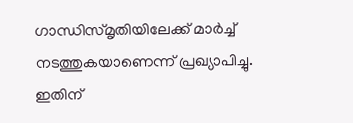ഗാന്ധിസ്മൃതിയിലേക്ക് മാര്‍ച്ച് നടത്തുകയാണെന്ന് പ്രഖ്യാപിച്ചു. ഇതിന്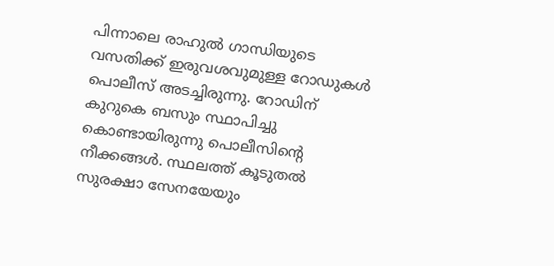പിന്നാലെ രാഹുൽ ഗാന്ധിയുടെ വസതിക്ക് ഇരുവശവുമുള്ള റോഡുകൾ പൊലീസ് അടച്ചിരുന്നു. റോഡിന് കുറുകെ ബസും സ്ഥാപിച്ചു കൊണ്ടായിരുന്നു പൊലീസിൻ്റെ നീക്കങ്ങൾ. സ്ഥലത്ത് കൂടുതൽ സുരക്ഷാ സേനയേയും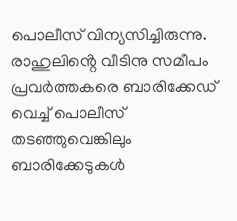പൊലീസ് വിന്യസിച്ചിരുന്നു. രാഹുലിൻ്റെ വീടിനു സമീപം പ്രവർത്തകരെ ബാരിക്കേഡ് വെച്ച് പൊലീസ് ത‍ടഞ്ഞുവെങ്കിലും ബാരിക്കേടുകൾ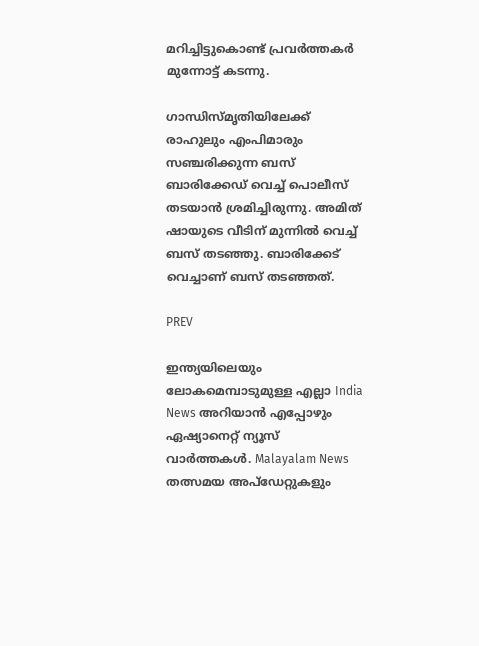മറിച്ചിട്ടുകൊണ്ട് പ്രവർത്തകർ മുന്നോട്ട് കടന്നു.

ഗാന്ധിസ്മൃതിയിലേക്ക് രാഹുലും എംപിമാരും സഞ്ചരിക്കുന്ന ബസ് ബാരിക്കേഡ് വെച്ച് പൊലീസ് തടയാൻ ശ്രമിച്ചിരുന്നു. അമിത് ഷായുടെ വീടിന് മുന്നിൽ വെച്ച് ബസ് തടഞ്ഞു. ബാരിക്കേട് വെച്ചാണ് ബസ് തടഞ്ഞത്.

PREV

ഇന്ത്യയിലെയും ലോകമെമ്പാടുമുള്ള എല്ലാ India News അറിയാൻ എപ്പോഴും ഏഷ്യാനെറ്റ് ന്യൂസ് വാർത്തകൾ. Malayalam News   തത്സമയ അപ്‌ഡേറ്റുകളും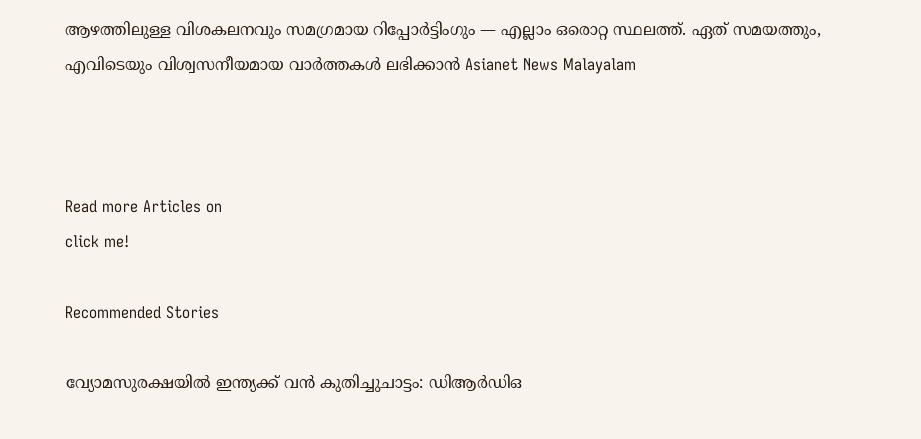ആഴത്തിലുള്ള വിശകലനവും സമഗ്രമായ റിപ്പോർട്ടിംഗും — എല്ലാം ഒരൊറ്റ സ്ഥലത്ത്. ഏത് സമയത്തും, എവിടെയും വിശ്വസനീയമായ വാർത്തകൾ ലഭിക്കാൻ Asianet News Malayalam



Read more Articles on
click me!

Recommended Stories

വ്യോമസുരക്ഷയിൽ ഇന്ത്യക്ക് വൻ കുതിച്ചുചാട്ടം: ഡിആർഡിഒ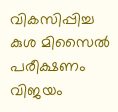വികസിപ്പിച്ച കുശ മിസൈൽ പരീക്ഷണം വിജയം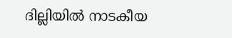ദില്ലിയിൽ നാടകീയ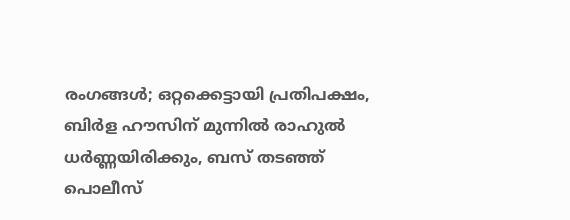രംഗങ്ങൾ; ഒറ്റക്കെട്ടായി പ്രതിപക്ഷം, ബിർള ഹൗസിന് മുന്നിൽ രാഹുൽ ധർണ്ണയിരിക്കും, ബസ് തടഞ്ഞ് പൊലീസ്